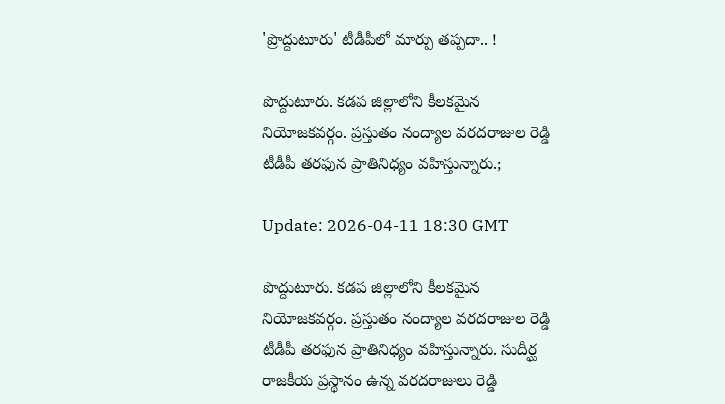'ప్రొద్దుటూరు' టీడీపీలో మార్పు త‌ప్ప‌దా.. !

పొద్దుటూరు. కడప జిల్లాలోని కీలకమైన నియోజకవర్గం. ప్రస్తుతం నంద్యాల వరదరాజుల రెడ్డి టీడీపీ తరఫున ప్రాతినిధ్యం వహిస్తున్నారు.;

Update: 2026-04-11 18:30 GMT

పొద్దుటూరు. కడప జిల్లాలోని కీలకమైన నియోజకవర్గం. ప్రస్తుతం నంద్యాల వరదరాజుల రెడ్డి టీడీపీ తరఫున ప్రాతినిధ్యం వహిస్తున్నారు. సుదీర్ఘ రాజకీయ ప్రస్థానం ఉన్న వరదరాజులు రెడ్డి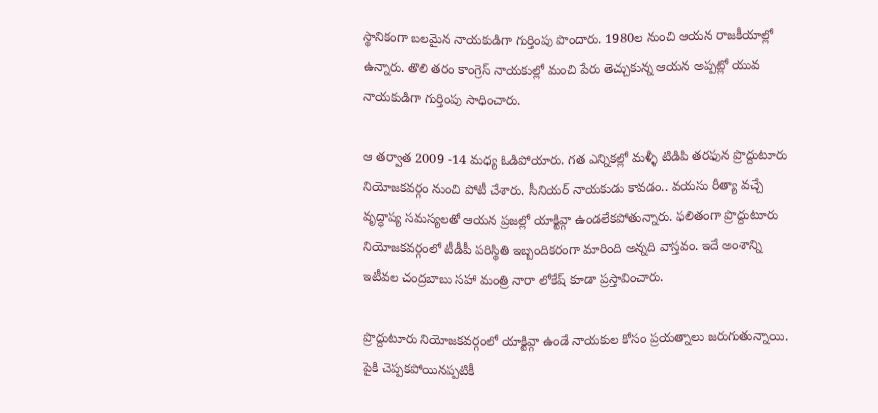స్థానికంగా బలమైన నాయకుడిగా గుర్తింపు పొందారు. 1980ల నుంచి ఆయన రాజకీయాల్లో ఉన్నారు. తొలి తరం కాంగ్రెస్ నాయకుల్లో మంచి పేరు తెచ్చుకున్న ఆయన అప్పట్లో యువ నాయకుడిగా గుర్తింపు సాధించారు.

ఆ తర్వాత 2009 -14 మధ్య ఓడిపోయారు. గత ఎన్నికల్లో మళ్ళీ టిడిపి తరఫున ప్రొద్దుటూరు నియోజకవర్గం నుంచి పోటీ చేశారు. సీనియర్ నాయకుడు కావడం.. వయసు రీత్యా వ‌చ్చే వృద్ధాప్య స‌మ‌స్య‌ల‌తో ఆయ‌న‌ ప్రజల్లో యాక్టివ్గా ఉండలేకపోతున్నారు. ఫలితంగా ప్రొద్దుటూరు నియోజకవర్గంలో టీడీపీ పరిస్థితి ఇబ్బందికరంగా మారింది అన్నది వాస్తవం. ఇదే అంశాన్ని ఇటీవల చంద్రబాబు సహా మంత్రి నారా లోకేష్ కూడా ప్రస్తావించారు.

ప్రొద్దుటూరు నియోజకవర్గంలో యాక్టివ్గా ఉండే నాయకుల కోసం ప్రయత్నాలు జరుగుతున్నాయి. పైకి చెప్పకపోయినప్పటికీ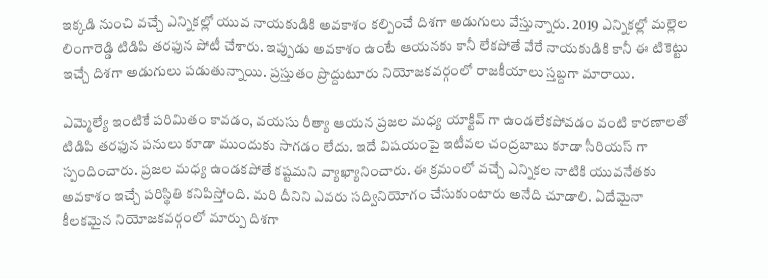ఇక్కడి నుంచి వచ్చే ఎన్నికల్లో యువ నాయకుడికి అవకాశం కల్పించే దిశగా అడుగులు వేస్తున్నారు. 2019 ఎన్నికల్లో మల్లెల లింగారెడ్డి టిడిపి తరఫున పోటీ చేశారు. ఇప్పుడు అవకాశం ఉంటే ఆయనకు కానీ లేకపోతే వేరే నాయకుడికి కానీ ఈ టికెట్టు ఇచ్చే దిశ‌గా అడుగులు పడుతున్నాయి. ప్రస్తుతం ప్రొద్దుటూరు నియోజకవర్గంలో రాజకీయాలు స్తబ్దగా మారాయి.

ఎమ్మెల్యే ఇంటికే పరిమితం కావడం, వయసు రీత్యా ఆయన ప్రజల మధ్య యాక్టివ్ గా ఉండలేకపోవడం వంటి కారణాలతో టిడిపి తరఫున పనులు కూడా ముందుకు సాగడం లేదు. ఇదే విషయంపై ఇటీవల చంద్రబాబు కూడా సీరియస్ గా స్పందించారు. ప్రజల మధ్య ఉండకపోతే కష్టమని వ్యాఖ్యానించారు. ఈ క్రమంలో వచ్చే ఎన్నికల నాటికి యువనేతకు అవకాశం ఇచ్చే ప‌రిస్థితి కనిపిస్తోంది. మరి దీనిని ఎవరు సద్వినియోగం చేసుకుంటారు అనేది చూడాలి. ఏదేమైనా కీలకమైన నియోజకవర్గంలో మార్పు దిశగా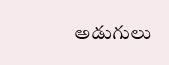అడుగులు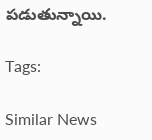పడుతున్నాయి.

Tags:

Similar News